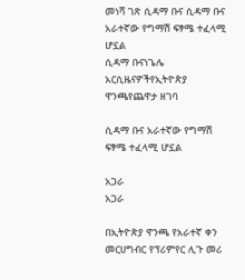መነሻ ገጽ ሲዳማ ቡና ሲዳማ ቡና አራተኛው የግማሽ ፍፃሜ ተፈላሚ ሆኗል
ሲዳማ ቡናነጌሌ አርሲዜናዎችየኢትዮጵያ ዋንጫየጨዋታ ዘገባ

ሲዳማ ቡና አራተኛው የግማሽ ፍፃሜ ተፈላሚ ሆኗል

አጋራ
አጋራ

በኢትዮጵያ ዋንጫ የአራተኛ ቀን መርሀግብር የፕሪምየር ሊጉ መሪ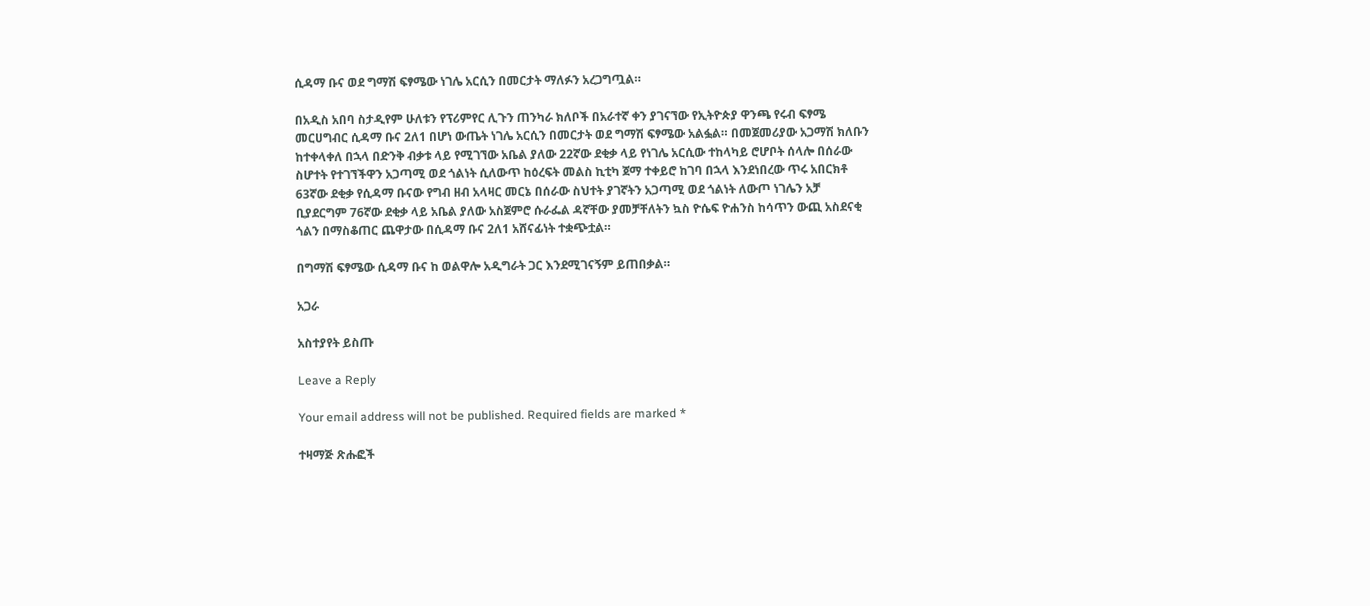ሲዳማ ቡና ወደ ግማሽ ፍፃሜው ነገሌ አርሲን በመርታት ማለፉን አረጋግጧል።

በአዲስ አበባ ስታዲየም ሁለቱን የፕሪምየር ሊጉን ጠንካራ ክለቦች በአራተኛ ቀን ያገናኘው የኢትዮጵያ ዋንጫ የሩብ ፍፃሜ መርሀግብር ሲዳማ ቡና 2ለ1 በሆነ ውጤት ነገሌ አርሲን በመርታት ወደ ግማሽ ፍፃሜው አልፏል። በመጀመሪያው አጋማሽ ክለቡን ከተቀላቀለ በኋላ በድንቅ ብቃቱ ላይ የሚገኘው አቤል ያለው 22ኛው ደቂቃ ላይ የነገሌ አርሲው ተከላካይ ሮሆቦት ሰላሎ በሰራው ስሆተት የተገኘችዋን አጋጣሚ ወደ ጎልነት ሲለውጥ ከዕረፍት መልስ ኪቲካ ጀማ ተቀይሮ ከገባ በኋላ እንደነበረው ጥሩ አበርክቶ 63ኛው ደቂቃ የሲዳማ ቡናው የግብ ዘብ አላዛር መርኔ በሰራው ስህተት ያገኛትን አጋጣሚ ወደ ጎልነት ለውጦ ነገሌን አቻ ቢያደርግም 76ኛው ደቂቃ ላይ አቤል ያለው አስጀምሮ ሱራፌል ዳኛቸው ያመቻቸለትን ኳስ ዮሴፍ ዮሐንስ ከሳጥን ውጪ አስደናቂ ጎልን በማስቆጠር ጨዋታው በሲዳማ ቡና 2ለ1 አሸናፊነት ተቋጭቷል።

በግማሽ ፍፃሜው ሲዳማ ቡና ከ ወልዋሎ አዲግራት ጋር እንደሚገናኝም ይጠበቃል።

አጋራ

አስተያየት ይስጡ

Leave a Reply

Your email address will not be published. Required fields are marked *

ተዛማጅ ጽሑፎች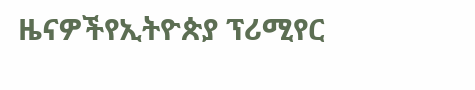ዜናዎችየኢትዮጵያ ፕሪሚየር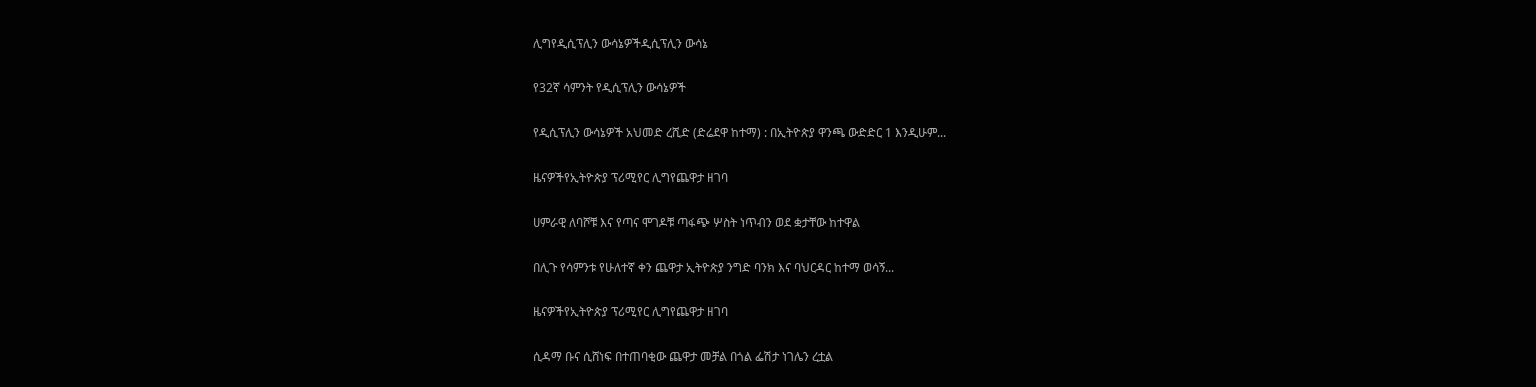ሊግየዲሲፕሊን ውሳኔዎችዲሲፕሊን ውሳኔ

የ32ኛ ሳምንት የዲሲፕሊን ውሳኔዎች

የዲሲፕሊን ውሳኔዎች አህመድ ረሺድ (ድሬደዋ ከተማ) : በኢትዮጵያ ዋንጫ ውድድር 1 እንዲሁም...

ዜናዎችየኢትዮጵያ ፕሪሚየር ሊግየጨዋታ ዘገባ

ሀምራዊ ለባሾቹ እና የጣና ሞገዶቹ ጣፋጭ ሦስት ነጥብን ወደ ቋታቸው ከተዋል

በሊጉ የሳምንቱ የሁለተኛ ቀን ጨዋታ ኢትዮጵያ ንግድ ባንክ እና ባህርዳር ከተማ ወሳኝ...

ዜናዎችየኢትዮጵያ ፕሪሚየር ሊግየጨዋታ ዘገባ

ሲዳማ ቡና ሲሸነፍ በተጠባቂው ጨዋታ መቻል በጎል ፌሽታ ነገሌን ረቷል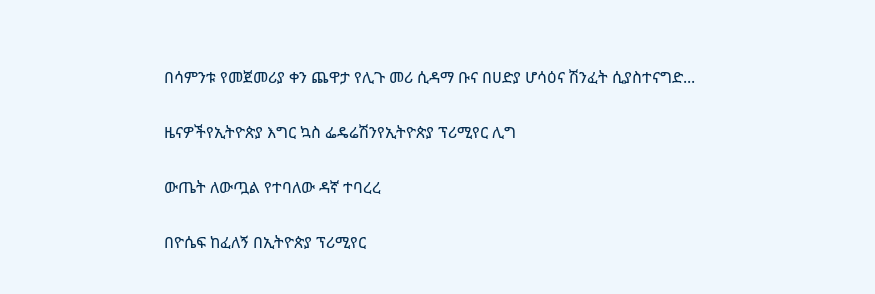በሳምንቱ የመጀመሪያ ቀን ጨዋታ የሊጉ መሪ ሲዳማ ቡና በሀድያ ሆሳዕና ሽንፈት ሲያስተናግድ...

ዜናዎችየኢትዮጵያ እግር ኳስ ፌዴሬሽንየኢትዮጵያ ፕሪሚየር ሊግ

ውጤት ለውጧል የተባለው ዳኛ ተባረረ

በዮሴፍ ከፈለኝ በኢትዮጵያ ፕሪሚየር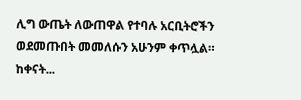ሊግ ውጤት ለውጠዋል የተባሉ አርቢትሮችን ወደመጡበት መመለሱን አሁንም ቀጥሏል። ከቀናት...